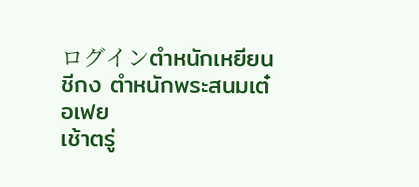ログインตำหนักเหยียนชีกง ตำหนักพระสนมเต๋อเฟย
เช้าตรู่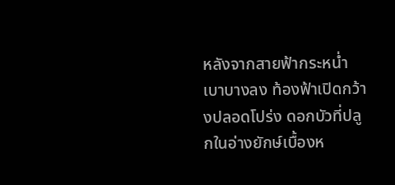หลังจากสายฟ้ากระหน่ำเบาบางลง ท้องฟ้าเปิดกว้างปลอดโปร่ง ดอกบัวที่ปลูกในอ่างยักษ์เบื้องห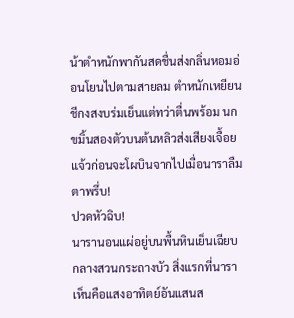น้าตำหนักพากันสดชื่นส่งกลิ่นหอมอ่อนโยนไปตามสายลม ตำหนักเหยียนชีกงสงบร่มเย็นแต่ทว่าตื่นพร้อม นกขมิ้นสองตัวบนต้นหลิวส่งเสียงเจื้อยแจ้วก่อนจะโผบินจากไปเมื่อนาราลืมตาพรึ่บ!
ปวดหัวฉิบ!
นารานอนแผ่อยู่บนพื้นหินเย็นเฉียบกลางสวนกระถางบัว สิ่งแรกที่นาราเห็นคือแสงอาทิตย์อันแสนส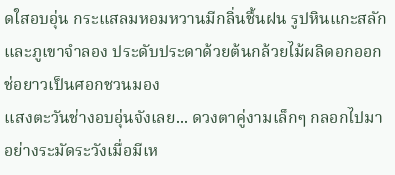ดใสอบอุ่น กระแสลมหอมหวานมีกลิ่นชื้นฝน รูปหินแกะสลักและภูเขาจำลอง ประดับประดาด้วยต้นกล้วยไม้ผลิดอกออกช่อยาวเป็นศอกชวนมอง
แสงตะวันช่างอบอุ่นจังเลย... ดวงตาคู่งามเล็กๆ กลอกไปมาอย่างระมัดระวังเมื่อมีเห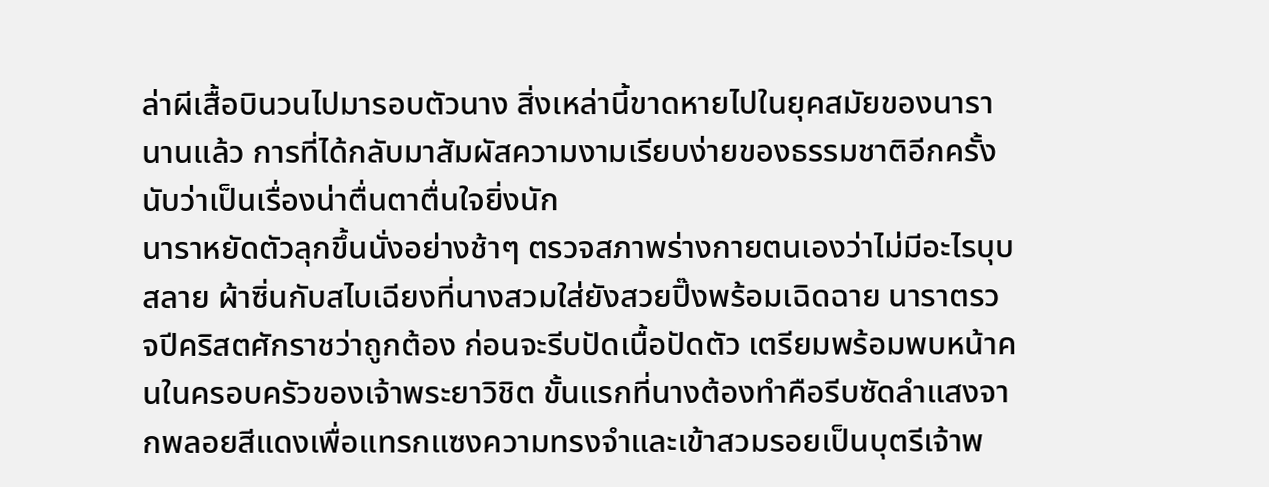ล่าผีเสื้อบินวนไปมารอบตัวนาง สิ่งเหล่านี้ขาดหายไปในยุคสมัยของนารานานแล้ว การที่ได้กลับมาสัมผัสความงามเรียบง่ายของธรรมชาติอีกครั้งนับว่าเป็นเรื่องน่าตื่นตาตื่นใจยิ่งนัก
นาราหยัดตัวลุกขึ้นนั่งอย่างช้าๆ ตรวจสภาพร่างกายตนเองว่าไม่มีอะไรบุบสลาย ผ้าซิ่นกับสไบเฉียงที่นางสวมใส่ยังสวยปิ๊งพร้อมเฉิดฉาย นาราตรวจปีคริสตศักราชว่าถูกต้อง ก่อนจะรีบปัดเนื้อปัดตัว เตรียมพร้อมพบหน้าคนในครอบครัวของเจ้าพระยาวิชิต ขั้นแรกที่นางต้องทำคือรีบซัดลำแสงจากพลอยสีแดงเพื่อแทรกแซงความทรงจำและเข้าสวมรอยเป็นบุตรีเจ้าพ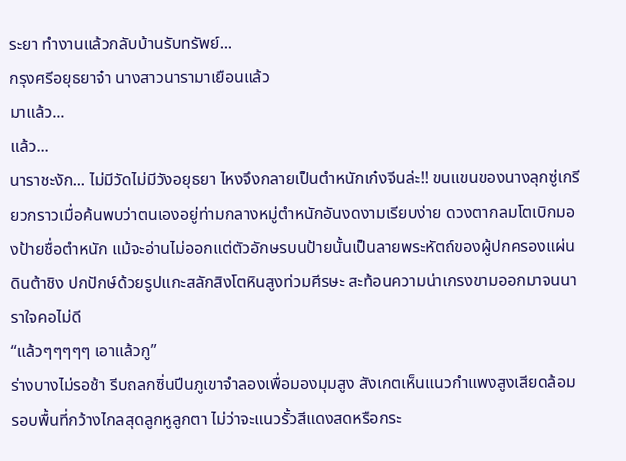ระยา ทำงานแล้วกลับบ้านรับทรัพย์...
กรุงศรีอยุธยาจ๋า นางสาวนารามาเยือนแล้ว
มาแล้ว...
แล้ว...
นาราชะงัก... ไม่มีวัดไม่มีวังอยุธยา ไหงจึงกลายเป็นตำหนักเก๋งจีนล่ะ!! ขนแขนของนางลุกซู่เกรียวกราวเมื่อค้นพบว่าตนเองอยู่ท่ามกลางหมู่ตำหนักอันงดงามเรียบง่าย ดวงตากลมโตเบิกมองป้ายชื่อตำหนัก แม้จะอ่านไม่ออกแต่ตัวอักษรบนป้ายนั้นเป็นลายพระหัตถ์ของผู้ปกครองแผ่นดินต้าชิง ปกปักษ์ด้วยรูปแกะสลักสิงโตหินสูงท่วมศีรษะ สะท้อนความน่าเกรงขามออกมาจนนาราใจคอไม่ดี
“แล้วๆๆๆๆๆ เอาแล้วกู”
ร่างบางไม่รอช้า รีบถลกซิ่นปีนภูเขาจำลองเพื่อมองมุมสูง สังเกตเห็นแนวกำแพงสูงเสียดล้อมรอบพื้นที่กว้างไกลสุดลูกหูลูกตา ไม่ว่าจะแนวรั้วสีแดงสดหรือกระ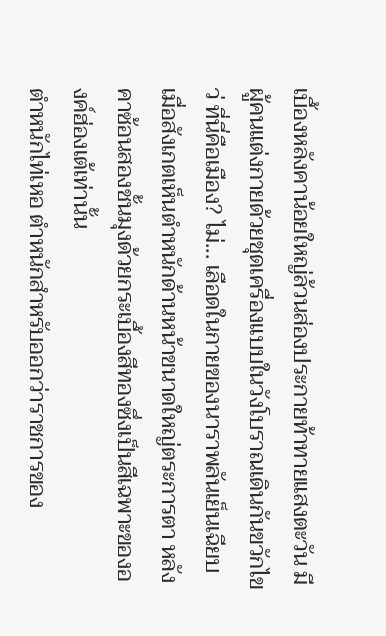เบื้องหลังคาน้อยใหญ่ล้วนส่องประกายท้าทายแสงตะวัน มีผู้คนแต่งกายด้วยชุดเครื่องแบบในวังโบราณเดินกันขวักไขว่ ที่นี่คือเมือง? ไม่... เลือดในกายของนาราพลันเย็นเฉียบเมื่อสังเกตเห็นตำหนักด้านหน้าขนาดใหญ่ตระการตา หลังคาซ้อนสองชั้นมุงด้วยกระเบื้องสีทองซึ่งเป็นสีเฉพาะขององค์ฮ่องเต้เท่านั้น
ตำหนักไท่เหอ ตำหนักสำหรับออกว่าราชการของ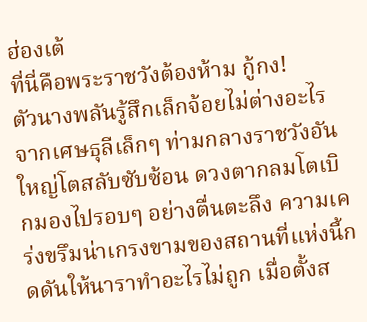ฮ่องเต้
ที่นี่คือพระราชวังต้องห้าม กู้กง!
ตัวนางพลันรู้สึกเล็กจ้อยไม่ต่างอะไรจากเศษธุลีเล็กๆ ท่ามกลางราชวังอันใหญ่โตสลับซับซ้อน ดวงตากลมโตเบิกมองไปรอบๆ อย่างตื่นตะลึง ความเคร่งขรึมน่าเกรงขามของสถานที่แห่งนี้กดดันให้นาราทำอะไรไม่ถูก เมื่อตั้งส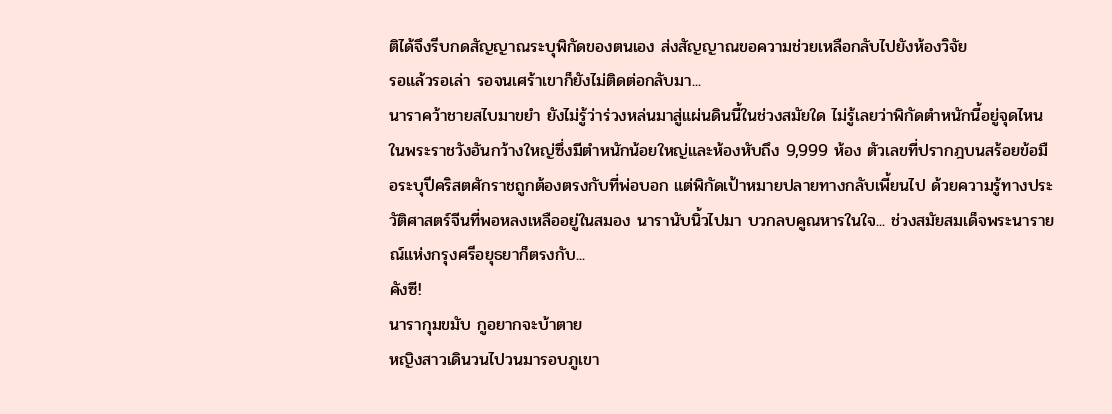ติได้จึงรีบกดสัญญาณระบุพิกัดของตนเอง ส่งสัญญาณขอความช่วยเหลือกลับไปยังห้องวิจัย
รอแล้วรอเล่า รอจนเศร้าเขาก็ยังไม่ติดต่อกลับมา...
นาราคว้าชายสไบมาขยำ ยังไม่รู้ว่าร่วงหล่นมาสู่แผ่นดินนี้ในช่วงสมัยใด ไม่รู้เลยว่าพิกัดตำหนักนี้อยู่จุดไหนในพระราชวังอันกว้างใหญ่ซึ่งมีตำหนักน้อยใหญ่และห้องหับถึง 9,999 ห้อง ตัวเลขที่ปรากฎบนสร้อยข้อมือระบุปีคริสตศักราชถูกต้องตรงกับที่พ่อบอก แต่พิกัดเป้าหมายปลายทางกลับเพี้ยนไป ด้วยความรู้ทางประวัติศาสตร์จีนที่พอหลงเหลืออยู่ในสมอง นารานับนิ้วไปมา บวกลบคูณหารในใจ... ช่วงสมัยสมเด็จพระนารายณ์แห่งกรุงศรีอยุธยาก็ตรงกับ...
คังซี!
นารากุมขมับ กูอยากจะบ้าตาย
หญิงสาวเดินวนไปวนมารอบภูเขา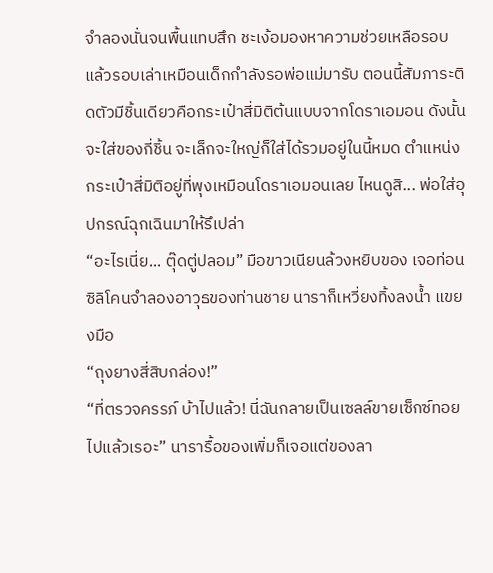จำลองนั่นจนพื้นแทบสึก ชะเง้อมองหาความช่วยเหลือรอบแล้วรอบเล่าเหมือนเด็กกำลังรอพ่อแม่มารับ ตอนนี้สัมภาระติดตัวมีชิ้นเดียวคือกระเป๋าสี่มิติต้นแบบจากโดราเอมอน ดังนั้นจะใส่ของกี่ชิ้น จะเล็กจะใหญ่ก็ใส่ได้รวมอยู่ในนี้หมด ตำแหน่งกระเป๋าสี่มิติอยู่ที่พุงเหมือนโดราเอมอนเลย ไหนดูสิ... พ่อใส่อุปกรณ์ฉุกเฉินมาให้รึเปล่า
“อะไรเนี่ย... ตุ๊ดตู่ปลอม” มือขาวเนียนล้วงหยิบของ เจอท่อนซิลิโคนจำลองอาวุธของท่านชาย นาราก็เหวี่ยงทิ้งลงน้ำ แขยงมือ
“ถุงยางสี่สิบกล่อง!”
“ที่ตรวจครรภ์ บ้าไปแล้ว! นี่ฉันกลายเป็นเซลล์ขายเซ็กซ์ทอยไปแล้วเรอะ” นารารื้อของเพิ่มก็เจอแต่ของลา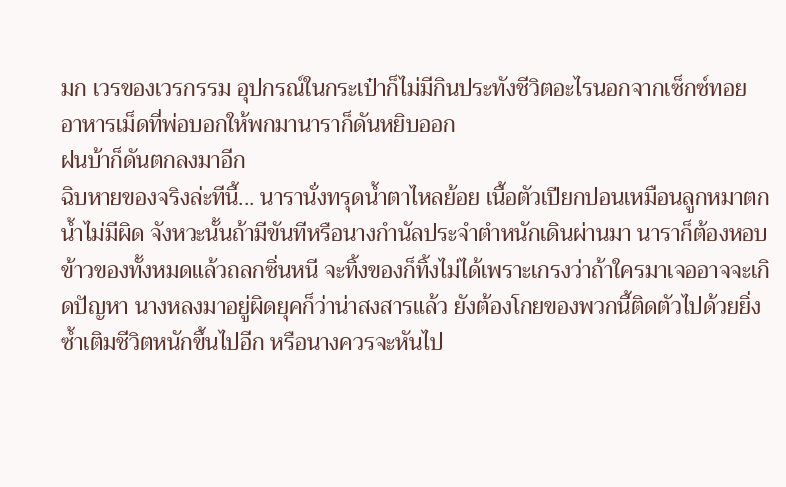มก เวรของเวรกรรม อุปกรณ์ในกระเป๋าก็ไม่มีกินประทังชีวิตอะไรนอกจากเซ็กซ์ทอย อาหารเม็ดที่พ่อบอกให้พกมานาราก็ดันหยิบออก
ฝนบ้าก็ดันตกลงมาอีก
ฉิบหายของจริงล่ะทีนี้... นารานั่งทรุดน้ำตาไหลย้อย เนื้อตัวเปียกปอนเหมือนลูกหมาตกน้ำไม่มีผิด จังหวะนั้นถ้ามีขันทีหรือนางกำนัลประจำตำหนักเดินผ่านมา นาราก็ต้องหอบข้าวของทั้งหมดแล้วถลกซิ่นหนี จะทิ้งของก็ทิ้งไม่ได้เพราะเกรงว่าถ้าใครมาเจออาจจะเกิดปัญหา นางหลงมาอยู่ผิดยุคก็ว่าน่าสงสารแล้ว ยังต้องโกยของพวกนี้ติดตัวไปด้วยยิ่งซ้ำเติมชีวิตหนักขึ้นไปอีก หรือนางควรจะหันไป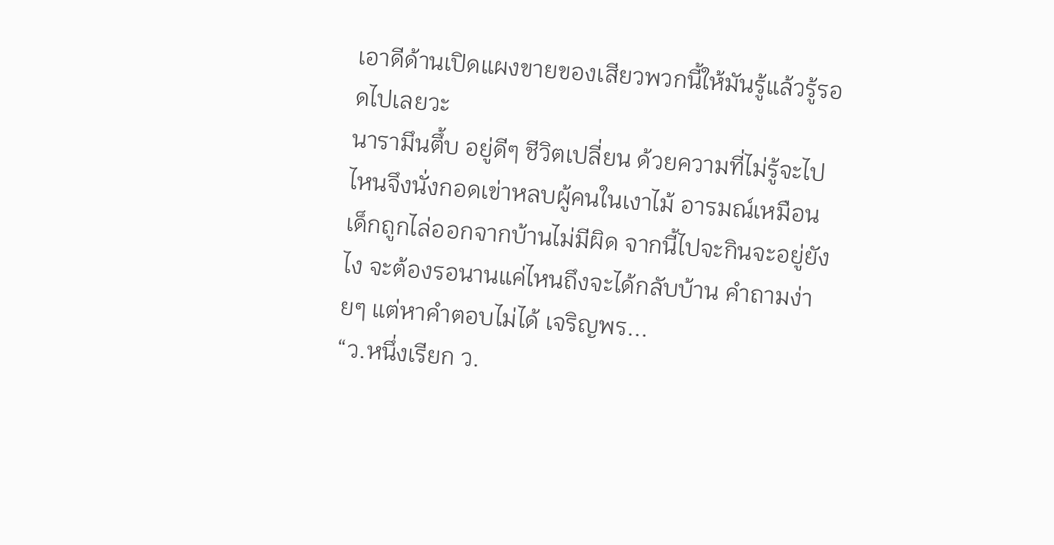เอาดีด้านเปิดแผงขายของเสียวพวกนี้ให้มันรู้แล้วรู้รอดไปเลยวะ
นารามึนตึ้บ อยู่ดีๆ ชีวิตเปลี่ยน ด้วยความที่ไม่รู้จะไปไหนจึงนั่งกอดเข่าหลบผู้คนในเงาไม้ อารมณ์เหมือนเด็กถูกไล่ออกจากบ้านไม่มีผิด จากนี้ไปจะกินจะอยู่ยังไง จะต้องรอนานแค่ไหนถึงจะได้กลับบ้าน คำถามง่ายๆ แต่หาคำตอบไม่ได้ เจริญพร...
“ว.หนึ่งเรียก ว.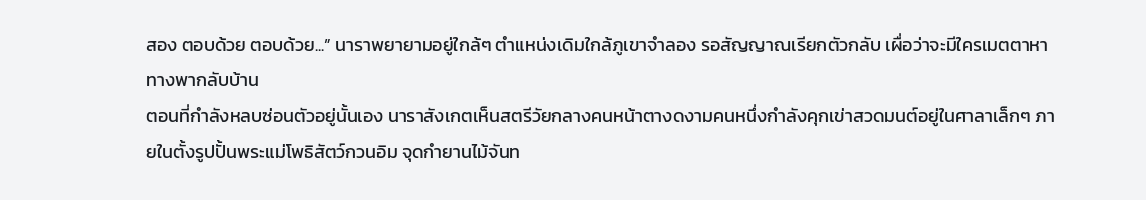สอง ตอบด้วย ตอบด้วย...” นาราพยายามอยู่ใกล้ๆ ตำแหน่งเดิมใกล้ภูเขาจำลอง รอสัญญาณเรียกตัวกลับ เผื่อว่าจะมีใครเมตตาหาทางพากลับบ้าน
ตอนที่กำลังหลบซ่อนตัวอยู่นั้นเอง นาราสังเกตเห็นสตรีวัยกลางคนหน้าตางดงามคนหนึ่งกำลังคุกเข่าสวดมนต์อยู่ในศาลาเล็กๆ ภายในตั้งรูปปั้นพระแม่โพธิสัตว์กวนอิม จุดกำยานไม้จันท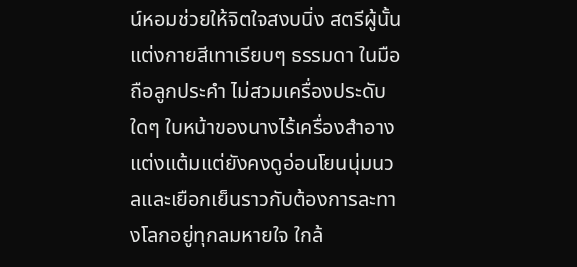น์หอมช่วยให้จิตใจสงบนิ่ง สตรีผู้นั้นแต่งกายสีเทาเรียบๆ ธรรมดา ในมือถือลูกประคำ ไม่สวมเครื่องประดับใดๆ ใบหน้าของนางไร้เครื่องสำอางแต่งแต้มแต่ยังคงดูอ่อนโยนนุ่มนวลและเยือกเย็นราวกับต้องการละทางโลกอยู่ทุกลมหายใจ ใกล้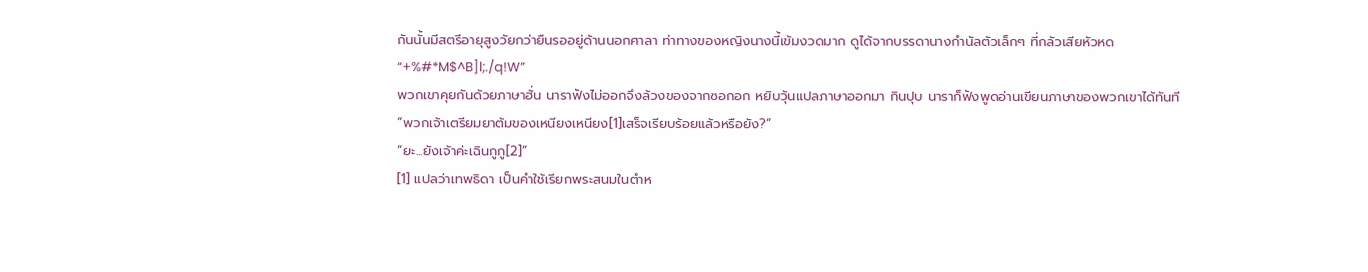กันนั้นมีสตรีอายุสูงวัยกว่ายืนรออยู่ด้านนอกศาลา ท่าทางของหญิงนางนี้เข้มงวดมาก ดูได้จากบรรดานางกำนัลตัวเล็กๆ ที่กลัวเสียหัวหด
“+%#*M$^B]l;./q!W”
พวกเขาคุยกันด้วยภาษาฮั่น นาราฟังไม่ออกจึงล้วงของจากซอกอก หยิบวุ้นแปลภาษาออกมา กินปุบ นาราก็ฟังพูดอ่านเขียนภาษาของพวกเขาได้ทันที
“พวกเจ้าเตรียมยาต้มของเหนียงเหนียง[1]เสร็จเรียบร้อยแล้วหรือยัง?”
“ยะ...ยังเจ้าค่ะเฉินกูกู[2]”
[1] แปลว่าเทพธิดา เป็นคำใช้เรียกพระสนมในตำห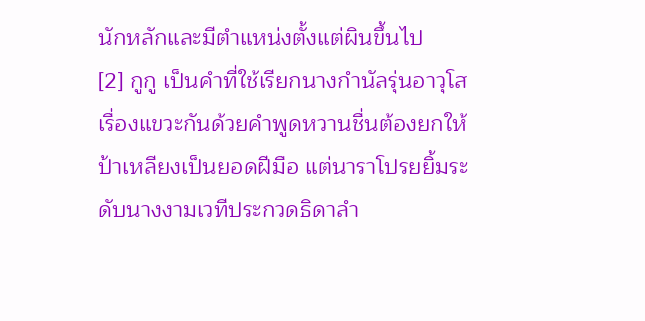นักหลักและมีตำแหน่งตั้งแต่ผินขึ้นไป
[2] กูกู เป็นคำที่ใช้เรียกนางกำนัลรุ่นอาวุโส
เรื่องแขวะกันด้วยคำพูดหวานชื่นต้องยกให้ป้าเหลียงเป็นยอดฝีมือ แต่นาราโปรยยิ้มระดับนางงามเวทีประกวดธิดาลำ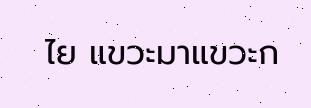ไย แขวะมาแขวะก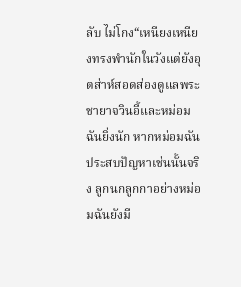ลับ ไม่โกง“เหนียงเหนียงทรงพำนักในวังแต่ยังอุตส่าห์สอดส่องดูแลพระชายาจวินอี้และหม่อมฉันยิ่งนัก หากหม่อมฉันประสบปัญหาเช่นนั้นจริง ลูกนกลูกกาอย่างหม่อมฉันยังมี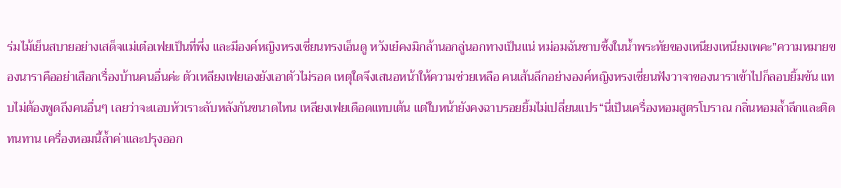ร่มไม้เย็นสบายอย่างเสด็จแม่เต๋อเฟยเป็นที่พึ่ง และมีองค์หญิงหรงเซี่ยนทรงเอ็นดู หวังเย๋คงมิกล้านอกลู่นอกทางเป็นแน่ หม่อมฉันซาบซึ้งในน้ำพระทัยของเหนียงเหนียงเพคะ”ความหมายของนาราคืออย่าเสือกเรื่องบ้านคนอื่นค่ะ ตัวเหลียงเฟยเองยังเอาตัวไม่รอด เหตุใดจึงเสนอหน้าให้ความช่วยเหลือ คนเส้นลึกอย่างองค์หญิงหรงเซี่ยนฟังวาจาของนาราเข้าไปก็ลอบยิ้มขัน แทบไม่ต้องพูดถึงคนอื่นๆ เลยว่าจะแอบหัวเราะลับหลังกันขนาดไหน เหลียงเฟยเดือดแทบเต้น แต่ใบหน้ายังคงฉาบรอยยิ้มไม่เปลี่ยนแปร“นี่เป็นเครื่องหอมสูตรโบราณ กลิ่นหอมล้ำลึกและติดทนทาน เครื่องหอมนี้ล้ำค่าและปรุงออก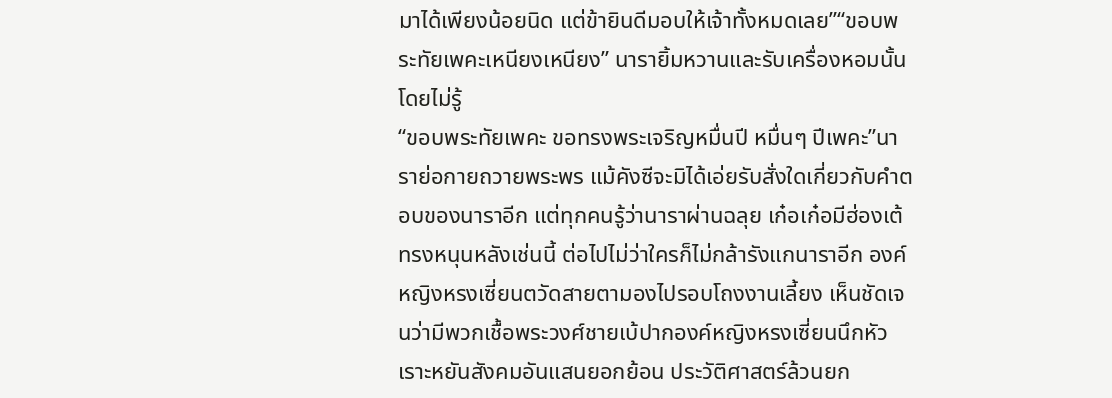มาได้เพียงน้อยนิด แต่ข้ายินดีมอบให้เจ้าทั้งหมดเลย”“ขอบพระทัยเพคะเหนียงเหนียง” นารายิ้มหวานและรับเครื่องหอมนั้นโดยไม่รู้
“ขอบพระทัยเพคะ ขอทรงพระเจริญหมื่นปี หมื่นๆ ปีเพคะ”นาราย่อกายถวายพระพร แม้คังซีจะมิได้เอ่ยรับสั่งใดเกี่ยวกับคำตอบของนาราอีก แต่ทุกคนรู้ว่านาราผ่านฉลุย เก๋อเก๋อมีฮ่องเต้ทรงหนุนหลังเช่นนี้ ต่อไปไม่ว่าใครก็ไม่กล้ารังแกนาราอีก องค์หญิงหรงเซี่ยนตวัดสายตามองไปรอบโถงงานเลี้ยง เห็นชัดเจนว่ามีพวกเชื้อพระวงศ์ชายเบ้ปากองค์หญิงหรงเซี่ยนนึกหัวเราะหยันสังคมอันแสนยอกย้อน ประวัติศาสตร์ล้วนยก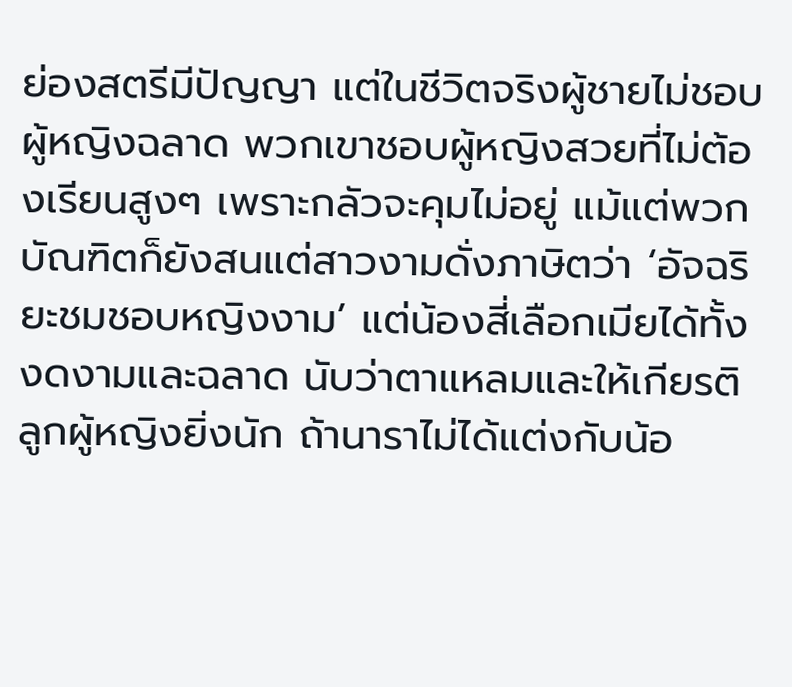ย่องสตรีมีปัญญา แต่ในชีวิตจริงผู้ชายไม่ชอบผู้หญิงฉลาด พวกเขาชอบผู้หญิงสวยที่ไม่ต้องเรียนสูงๆ เพราะกลัวจะคุมไม่อยู่ แม้แต่พวกบัณฑิตก็ยังสนแต่สาวงามดั่งภาษิตว่า ‘อัจฉริยะชมชอบหญิงงาม’ แต่น้องสี่เลือกเมียได้ทั้งงดงามและฉลาด นับว่าตาแหลมและให้เกียรติลูกผู้หญิงยิ่งนัก ถ้านาราไม่ได้แต่งกับน้อ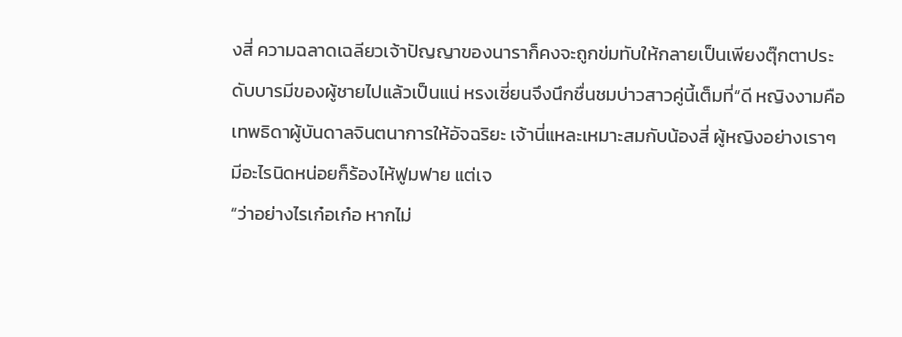งสี่ ความฉลาดเฉลียวเจ้าปัญญาของนาราก็คงจะถูกข่มทับให้กลายเป็นเพียงตุ๊กตาประดับบารมีของผู้ชายไปแล้วเป็นแน่ หรงเซี่ยนจึงนึกชื่นชมบ่าวสาวคู่นี้เต็มที่“ดี หญิงงามคือเทพธิดาผู้บันดาลจินตนาการให้อัจฉริยะ เจ้านี่แหละเหมาะสมกับน้องสี่ ผู้หญิงอย่างเราๆ มีอะไรนิดหน่อยก็ร้องไห้ฟูมฟาย แต่เจ
“ว่าอย่างไรเก๋อเก๋อ หากไม่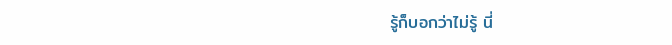รู้ก็บอกว่าไม่รู้ นี่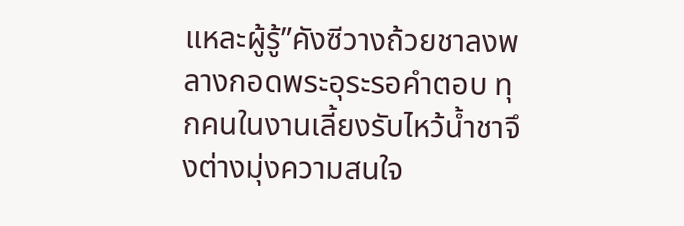แหละผู้รู้”คังซีวางถ้วยชาลงพลางกอดพระอุระรอคำตอบ ทุกคนในงานเลี้ยงรับไหว้น้ำชาจึงต่างมุ่งความสนใจ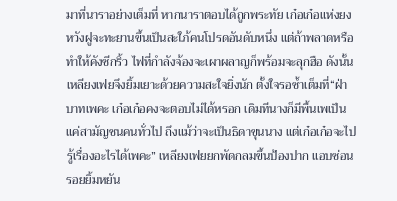มาที่นาราอย่างเต็มที่ หากนาราตอบได้ถูกพระทัย เก๋อเก๋อแห่งยงหวังฝูจะทะยานขึ้นเป็นสะใภ้คนโปรดอันดับหนึ่ง แต่ถ้าพลาดหรือทำให้คังซีกริ้ว ไฟที่กำลังจ้องจะเผาผลาญก็พร้อมจะลุกฮือ ดังนั้นเหลียงเฟยจึงยิ้มเยาะด้วยความสะใจยิ่งนัก ตั้งใจรอซ้ำเต็มที่“ฝ่าบาทเพคะ เก๋อเก๋อคงจะตอบไม่ได้หรอก เดิมทีนางก็มีพื้นเพเป็นแค่สามัญชนคนทั่วไป ถึงแม้ว่าจะเป็นธิดาขุนนาง แต่เก๋อเก๋อจะไปรู้เรื่องอะไรได้เพคะ” เหลียงเฟยยกพัดกลมขึ้นป้องปาก แอบซ่อนรอยยิ้มหยัน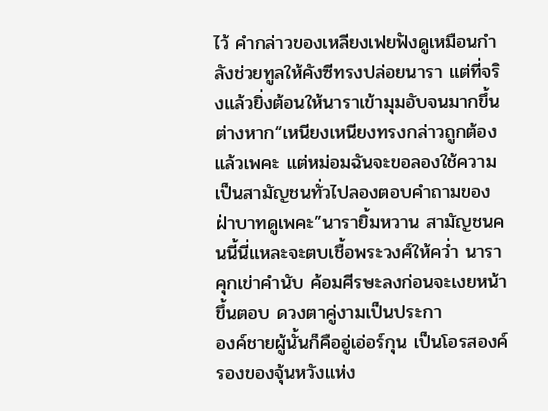ไว้ คำกล่าวของเหลียงเฟยฟังดูเหมือนกำลังช่วยทูลให้คังซีทรงปล่อยนารา แต่ที่จริงแล้วยิ่งต้อนให้นาราเข้ามุมอับจนมากขึ้นต่างหาก“เหนียงเหนียงทรงกล่าวถูกต้องแล้วเพคะ แต่หม่อมฉันจะขอลองใช้ความเป็นสามัญชนทั่วไปลองตอบคำถามของฝ่าบาทดูเพคะ”นารายิ้มหวาน สามัญชนคนนี้นี่แหละจะตบเชื้อพระวงศ์ให้คว่ำ นาราคุกเข่าคำนับ ค้อมศีรษะลงก่อนจะเงยหน้าขึ้นตอบ ดวงตาคู่งามเป็นประกา
องค์ชายผู้นั้นก็คืออู่เอ่อร์กุน เป็นโอรสองค์รองของจุ้นหวังแห่ง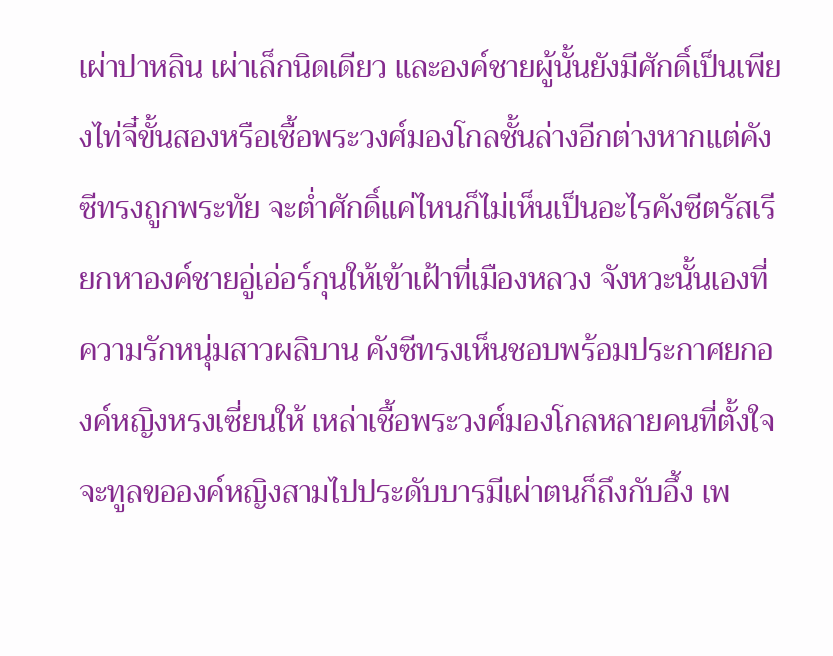เผ่าปาหลิน เผ่าเล็กนิดเดียว และองค์ชายผู้นั้นยังมีศักดิ์เป็นเพียงไท่จี๋ขั้นสองหรือเชื้อพระวงศ์มองโกลชั้นล่างอีกต่างหากแต่คังซีทรงถูกพระทัย จะต่ำศักดิ์แค่ไหนก็ไม่เห็นเป็นอะไรคังซีตรัสเรียกหาองค์ชายอู่เอ่อร์กุนให้เข้าเฝ้าที่เมืองหลวง จังหวะนั้นเองที่ความรักหนุ่มสาวผลิบาน คังซีทรงเห็นชอบพร้อมประกาศยกองค์หญิงหรงเซี่ยนให้ เหล่าเชื้อพระวงศ์มองโกลหลายคนที่ตั้งใจจะทูลขอองค์หญิงสามไปประดับบารมีเผ่าตนก็ถึงกับอึ้ง เพ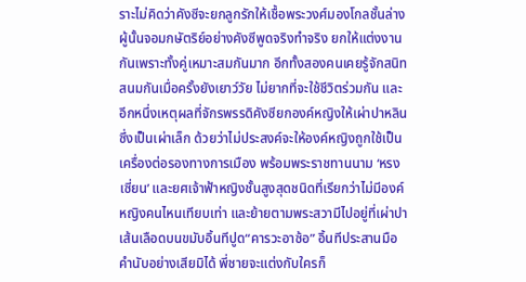ราะไม่คิดว่าคังซีจะยกลูกรักให้เชื้อพระวงศ์มองโกลชั้นล่างผู้นั้นจอมกษัตริย์อย่างคังซีพูดจริงทำจริง ยกให้แต่งงานกันเพราะทั้งคู่เหมาะสมกันมาก อีกทั้งสองคนเคยรู้จักสนิทสนมกันเมื่อครั้งยังเยาว์วัย ไม่ยากที่จะใช้ชีวิตร่วมกัน และอีกหนึ่งเหตุผลที่จักรพรรดิคังซียกองค์หญิงให้เผ่าปาหลินซึ่งเป็นเผ่าเล็ก ด้วยว่าไม่ประสงค์จะให้องค์หญิงถูกใช้เป็นเครื่องต่อรองทางการเมือง พร้อมพระราชทานนาม ‘หรงเซี่ยน’ และยศเจ้าฟ้าหญิงชั้นสูงสุดชนิดที่เรียกว่าไม่มีองค์หญิงคนไหนเทียบเท่า และย้ายตามพระสวามีไปอยู่ที่เผ่าปา
เส้นเลือดบนขมับอิ้นทีปูด“คารวะอาซ้อ” อิ้นทีประสานมือคำนับอย่างเสียมิได้ พี่ชายจะแต่งกับใครก็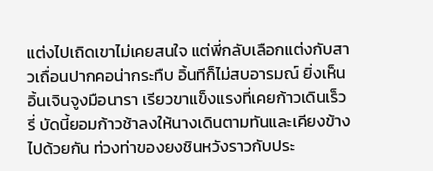แต่งไปเถิดเขาไม่เคยสนใจ แต่พี่กลับเลือกแต่งกับสาวเถื่อนปากคอน่ากระทืบ อิ้นทีก็ไม่สบอารมณ์ ยิ่งเห็นอิ้นเจินจูงมือนารา เรียวขาแข็งแรงที่เคยก้าวเดินเร็วรี่ บัดนี้ยอมก้าวช้าลงให้นางเดินตามทันและเคียงข้างไปด้วยกัน ท่วงท่าของยงชินหวังราวกับประ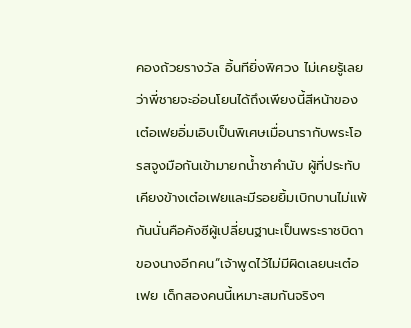คองถ้วยรางวัล อิ้นทียิ่งพิศวง ไม่เคยรู้เลยว่าพี่ชายจะอ่อนโยนได้ถึงเพียงนี้สีหน้าของเต๋อเฟยอิ่มเอิบเป็นพิเศษเมื่อนารากับพระโอรสจูงมือกันเข้ามายกน้ำชาคำนับ ผู้ที่ประทับเคียงข้างเต๋อเฟยและมีรอยยิ้มเบิกบานไม่แพ้กันนั่นคือคังซีผู้เปลี่ยนฐานะเป็นพระราชบิดาของนางอีกคน“เจ้าพูดไว้ไม่มีผิดเลยนะเต๋อเฟย เด็กสองคนนี้เหมาะสมกันจริงๆ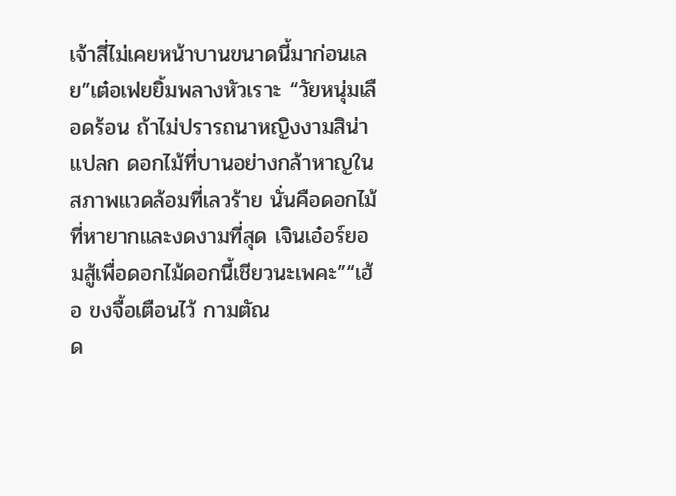เจ้าสี่ไม่เคยหน้าบานขนาดนี้มาก่อนเลย”เต๋อเฟยยิ้มพลางหัวเราะ “วัยหนุ่มเลือดร้อน ถ้าไม่ปรารถนาหญิงงามสิน่าแปลก ดอกไม้ที่บานอย่างกล้าหาญในสภาพแวดล้อมที่เลวร้าย นั่นคือดอกไม้ที่หายากและงดงามที่สุด เจินเอ๋อร์ยอมสู้เพื่อดอกไม้ดอกนี้เชียวนะเพคะ”“เฮ้อ ขงจื้อเตือนไว้ กามตัณ
ด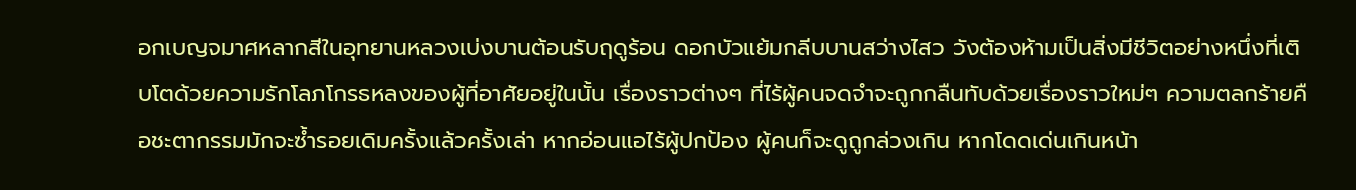อกเบญจมาศหลากสีในอุทยานหลวงเบ่งบานต้อนรับฤดูร้อน ดอกบัวแย้มกลีบบานสว่างไสว วังต้องห้ามเป็นสิ่งมีชีวิตอย่างหนึ่งที่เติบโตด้วยความรักโลภโกรธหลงของผู้ที่อาศัยอยู่ในนั้น เรื่องราวต่างๆ ที่ไร้ผู้คนจดจำจะถูกกลืนทับด้วยเรื่องราวใหม่ๆ ความตลกร้ายคือชะตากรรมมักจะซ้ำรอยเดิมครั้งแล้วครั้งเล่า หากอ่อนแอไร้ผู้ปกป้อง ผู้คนก็จะดูถูกล่วงเกิน หากโดดเด่นเกินหน้า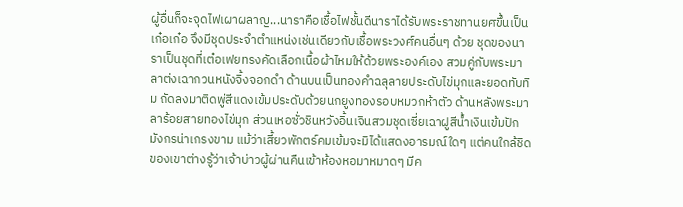ผู้อื่นก็จะจุดไฟเผาผลาญ...นาราคือเชื้อไฟชั้นดีนาราได้รับพระราชทานยศขึ้นเป็นเก๋อเก๋อ จึงมีชุดประจำตำแหน่งเช่นเดียวกับเชื้อพระวงศ์คนอื่นๆ ด้วย ชุดของนาราเป็นชุดที่เต๋อเฟยทรงคัดเลือกเนื้อผ้าไหมให้ด้วยพระองค์เอง สวมคู่กับพระมาลาต่งเฉากวนหนังจิ้งจอกดำ ด้านบนเป็นทองคำฉลุลายประดับไข่มุกและยอดทับทิม ถัดลงมาติดพู่สีแดงเข้มประดับด้วยนกยูงทองรอบหมวกห้าตัว ด้านหลังพระมาลาร้อยสายทองไข่มุก ส่วนเหอซั่วชินหวังอิ้นเจินสวมชุดเซี่ยเฉาฝูสีน้ำเงินเข้มปักมังกรน่าเกรงขาม แม้ว่าเสี้ยวพักตร์คมเข้มจะมิได้แสดงอารมณ์ใดๆ แต่คนใกล้ชิดของเขาต่างรู้ว่าเจ้าบ่าวผู้ผ่านคืนเข้าห้องหอมาหมาดๆ มีค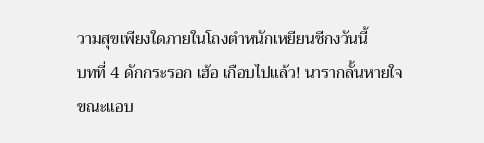วามสุขเพียงใดภายในโถงตำหนักเหยียนชีกงวันนี้
บทที่ 4 ดักกระรอก เฮ้อ เกือบไปแล้ว! นารากลั้นหายใจขณะแอบ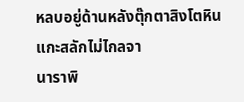หลบอยู่ด้านหลังตุ๊กตาสิงโตหินแกะสลักไม่ไกลจา
นาราพิ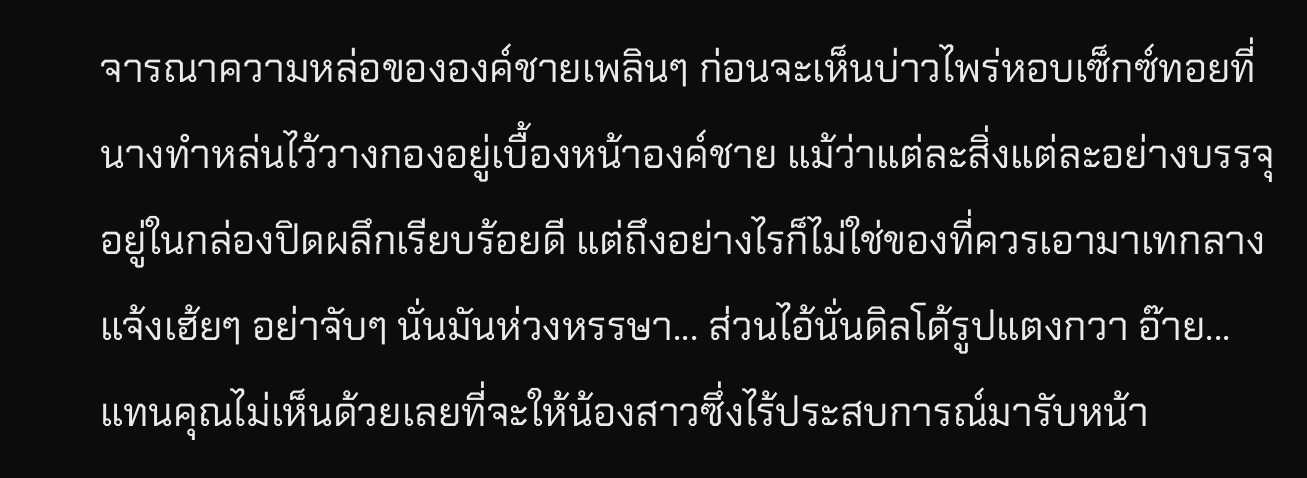จารณาความหล่อขององค์ชายเพลินๆ ก่อนจะเห็นบ่าวไพร่หอบเซ็กซ์ทอยที่นางทำหล่นไว้วางกองอยู่เบื้องหน้าองค์ชาย แม้ว่าแต่ละสิ่งแต่ละอย่างบรรจุอยู่ในกล่องปิดผลึกเรียบร้อยดี แต่ถึงอย่างไรก็ไม่ใช่ของที่ควรเอามาเทกลางแจ้งเฮ้ยๆ อย่าจับๆ นั่นมันห่วงหรรษา... ส่วนไอ้นั่นดิลโด้รูปแตงกวา อ๊าย...
แทนคุณไม่เห็นด้วยเลยที่จะให้น้องสาวซึ่งไร้ประสบการณ์มารับหน้า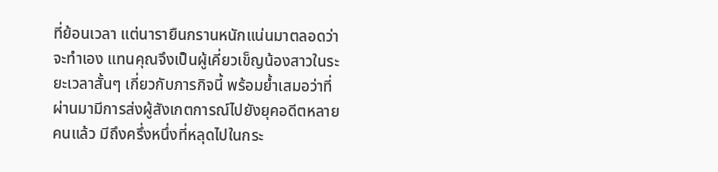ที่ย้อนเวลา แต่นารายืนกรานหนักแน่นมาตลอดว่าจะทำเอง แทนคุณจึงเป็นผู้เคี่ยวเข็ญน้องสาวในระยะเวลาสั้นๆ เกี่ยวกับภารกิจนี้ พร้อมย้ำเสมอว่าที่ผ่านมามีการส่งผู้สังเกตการณ์ไปยังยุคอดีตหลายคนแล้ว มีถึงครึ่งหนึ่งที่หลุดไปในกระ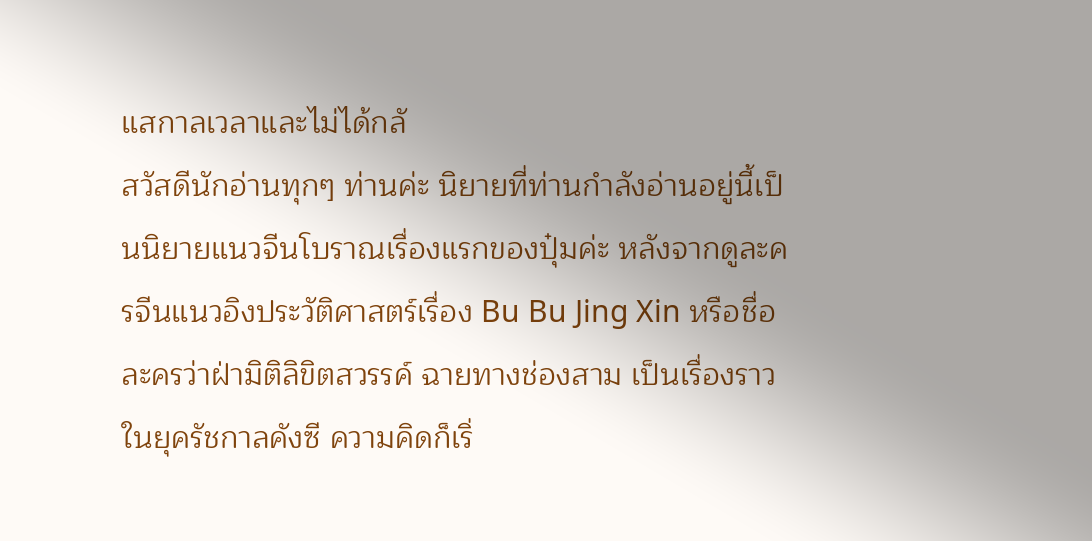แสกาลเวลาและไม่ได้กลั
สวัสดีนักอ่านทุกๆ ท่านค่ะ นิยายที่ท่านกำลังอ่านอยู่นี้เป็นนิยายแนวจีนโบราณเรื่องแรกของปุ๋มค่ะ หลังจากดูละครจีนแนวอิงประวัติศาสตร์เรื่อง Bu Bu Jing Xin หรือชื่อละครว่าฝ่ามิติลิขิตสวรรค์ ฉายทางช่องสาม เป็นเรื่องราวในยุครัชกาลคังซี ความคิดก็เริ่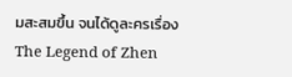มสะสมขึ้น จนได้ดูละครเรื่อง The Legend of Zhen